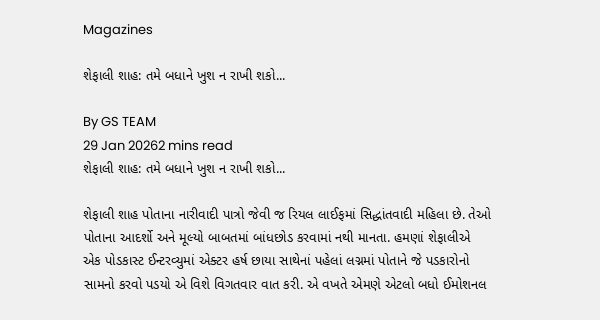Magazines

શેફાલી શાહ: તમે બધાને ખુશ ન રાખી શકો...

By GS TEAM
29 Jan 20262 mins read
શેફાલી શાહ: તમે બધાને ખુશ ન રાખી શકો...

શેફાલી શાહ પોતાના નારીવાદી પાત્રો જેવી જ રિયલ લાઈફમાં સિદ્ધાંતવાદી મહિલા છે. તેઓ પોતાના આદર્શો અને મૂલ્યો બાબતમાં બાંધછોડ કરવામાં નથી માનતા. હમણાં શેફાલીએ એક પોડકાસ્ટ ઈન્ટરવ્યુમાં એક્ટર હર્ષ છાયા સાથેનાં પહેલાં લગ્નમાં પોતાને જે પડકારોનો સામનો કરવો પડયો એ વિશે વિગતવાર વાત કરી. એ વખતે એમણે એટલો બધો ઈમોશનલ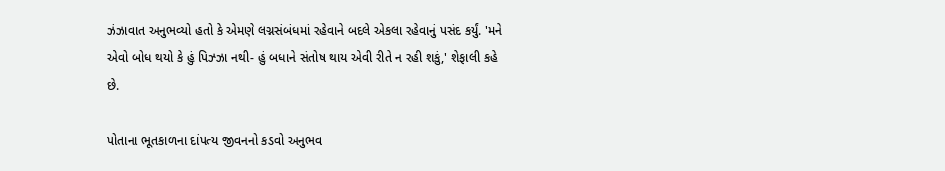ઝંઝાવાત અનુભવ્યો હતો કે એમણે લગ્નસંબંધમાં રહેવાને બદલે એકલા રહેવાનું પસંદ કર્યું. 'મને એવો બોધ થયો કે હું પિઝ્ઝા નથી- હું બધાને સંતોષ થાય એવી રીતે ન રહી શકું,' શેફાલી કહે છે.

પોતાના ભૂતકાળના દાંપત્ય જીવનનો કડવો અનુભવ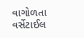વાગોળતા વર્સેટાઈલ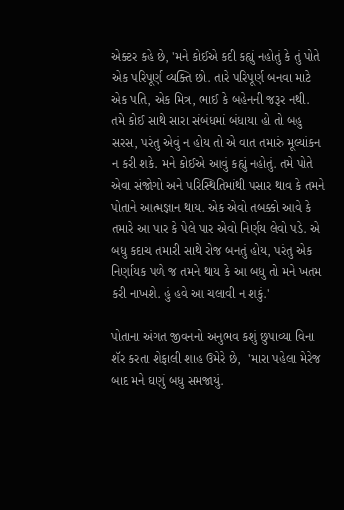એક્ટર કહે છે, 'મને કોઈએ કદી કહ્યું નહોતું કે તું પોતે એક પરિપૂર્ણ વ્યક્તિ છો. તારે પરિપૂર્ણ બનવા માટે એક પતિ, એક મિત્ર, ભાઈ કે બહેનની જરૂર નથી. તમે કોઈ સાથે સારા સંબંધમાં બંધાયા હો તો બહુ સરસ, પરંતુ એવું ન હોય તો એ વાત તમારું મૂલ્યાંકન ન કરી શકે. મને કોઈએ આવું કહ્યું નહોતું. તમે પોતે એવા સંજોગો અને પરિસ્થિતિમાંથી પસાર થાવ કે તમને પોતાને આત્મજ્ઞાન થાય. એક એવો તબક્કો આવે કે તમારે આ પાર કે પેલે પાર એવો નિર્ણય લેવો પડે. એ બધુ કદાચ તમારી સાથે રોજ બનતું હોય, પરંતુ એક નિર્ણાયક પળે જ તમને થાય કે આ બધુ તો મને ખતમ કરી નાખશે. હું હવે આ ચલાવી ન શકું.'

પોતાના અંગત જીવનનો અનુભવ કશું છુપાવ્યા વિના શૅર કરતા શેફાલી શાહ ઉમેરે છે,  'મારા પહેલા મેરેજ બાદ મને ઘણું બધુ સમજાયું.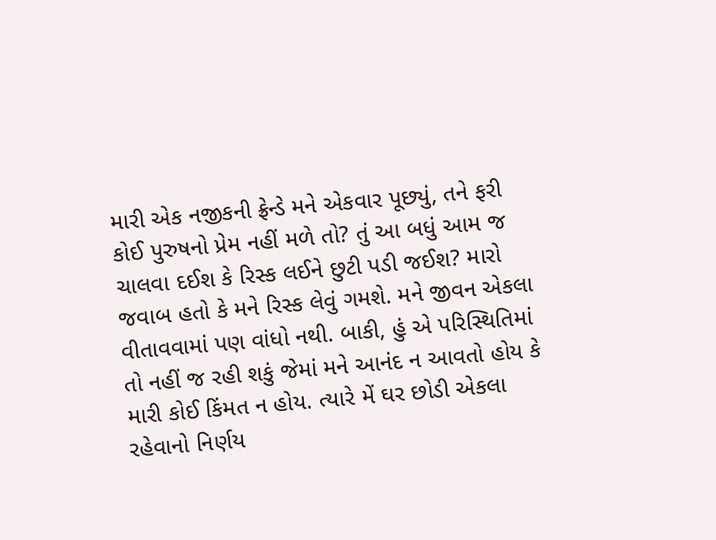મારી એક નજીકની ફ્રેન્ડે મને એકવાર પૂછ્યું, તને ફરી કોઈ પુરુષનો પ્રેમ નહીં મળે તો? તું આ બધું આમ જ ચાલવા દઈશ કે રિસ્ક લઈને છુટી પડી જઈશ? મારો જવાબ હતો કે મને રિસ્ક લેવું ગમશે. મને જીવન એકલા વીતાવવામાં પણ વાંધો નથી. બાકી, હું એ પરિસ્થિતિમાં તો નહીં જ રહી શકું જેમાં મને આનંદ ન આવતો હોય કે મારી કોઈ કિંમત ન હોય. ત્યારે મેં ઘર છોડી એકલા રહેવાનો નિર્ણય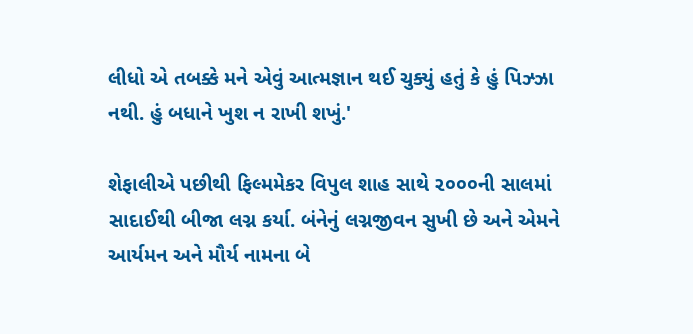લીધો એ તબક્કે મને એવું આત્મજ્ઞાન થઈ ચુક્યું હતું કે હું પિઝ્ઝા નથી. હું બધાને ખુશ ન રાખી શખું.'

શેફાલીએ પછીથી ફિલ્મમેકર વિપુલ શાહ સાથે ૨૦૦૦ની સાલમાં સાદાઈથી બીજા લગ્ન કર્યા. બંનેનું લગ્નજીવન સુખી છે અને એમને આર્યમન અને મૌર્ય નામના બે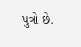પુત્રો છે.